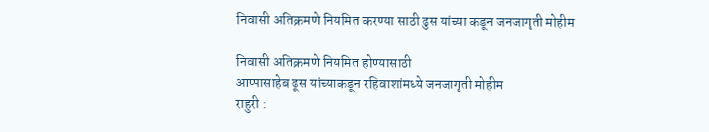निवासी अतिक्रमणे नियमित करण्या साठी ढुस यांच्या कडून जनजागृती मोहीम

निवासी अतिक्रमणे नियमित होण्यासाठी
आप्पासाहेब ढूस यांच्याकडून रहिवाशांमध्ये जनजागृती मोहीम
राहुरी :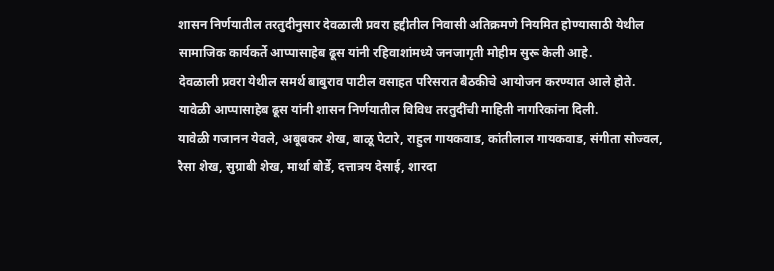शासन निर्णयातील तरतुदीनुसार देवळाली प्रवरा हद्दीतील निवासी अतिक्रमणे नियमित होण्यासाठी येथील सामाजिक कार्यकर्ते आप्पासाहेब ढूस यांनी रहिवाशांमध्ये जनजागृती मोहीम सुरू केली आहे.
देवळाली प्रवरा येथील समर्थ बाबुराव पाटील वसाहत परिसरात बैठकीचे आयोजन करण्यात आले होते. यावेळी आप्पासाहेब ढूस यांनी शासन निर्णयातील विविध तरतुदींची माहिती नागरिकांना दिली.
यावेळी गजानन येवले, अबूबकर शेख, बाळू पेटारे, राहुल गायकवाड, कांतीलाल गायकवाड, संगीता सोज्वल, रैसा शेख, सुग्राबी शेख, मार्था बोर्डे, दत्तात्रय देसाई, शारदा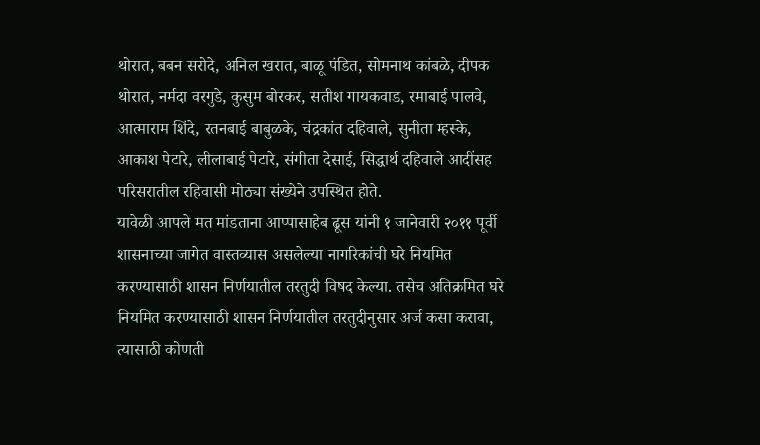थोरात, बबन सरोदे, अनिल खरात, बाळू पंडित, सोमनाथ कांबळे, दीपक थोरात, नर्मदा वरगुडे, कुसुम बोरकर, सतीश गायकवाड, रमाबाई पालवे, आत्माराम शिंदे, रतनबाई बाबुळके, चंद्रकांत दहिवाले, सुनीता म्हस्के, आकाश पेटारे, लीलाबाई पेटारे, संगीता देसाई, सिद्धार्थ दहिवाले आदींसह परिसरातील रहिवासी मोठ्या संख्येने उपस्थित होते.
यावेळी आपले मत मांडताना आप्पासाहेब ढूस यांनी १ जानेवारी २०११ पूर्वी शासनाच्या जागेत वास्तव्यास असलेल्या नागरिकांची घरे नियमित करण्यासाठी शासन निर्णयातील तरतुदी विषद केल्या. तसेच अतिक्रमित घरे नियमित करण्यासाठी शासन निर्णयातील तरतुदीनुसार अर्ज कसा करावा, त्यासाठी कोणती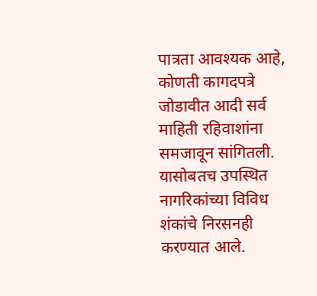पात्रता आवश्यक आहे, कोणती कागदपत्रे जोडावीत आदी सर्व माहिती रहिवाशांना समजावून सांगितली. यासोबतच उपस्थित नागरिकांच्या विविध शंकांचे निरसनही करण्यात आले.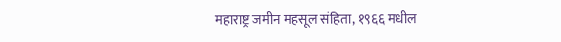महाराष्ट्र जमीन महसूल संहिता, १९६६ मधील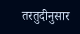तरतुदीनुसार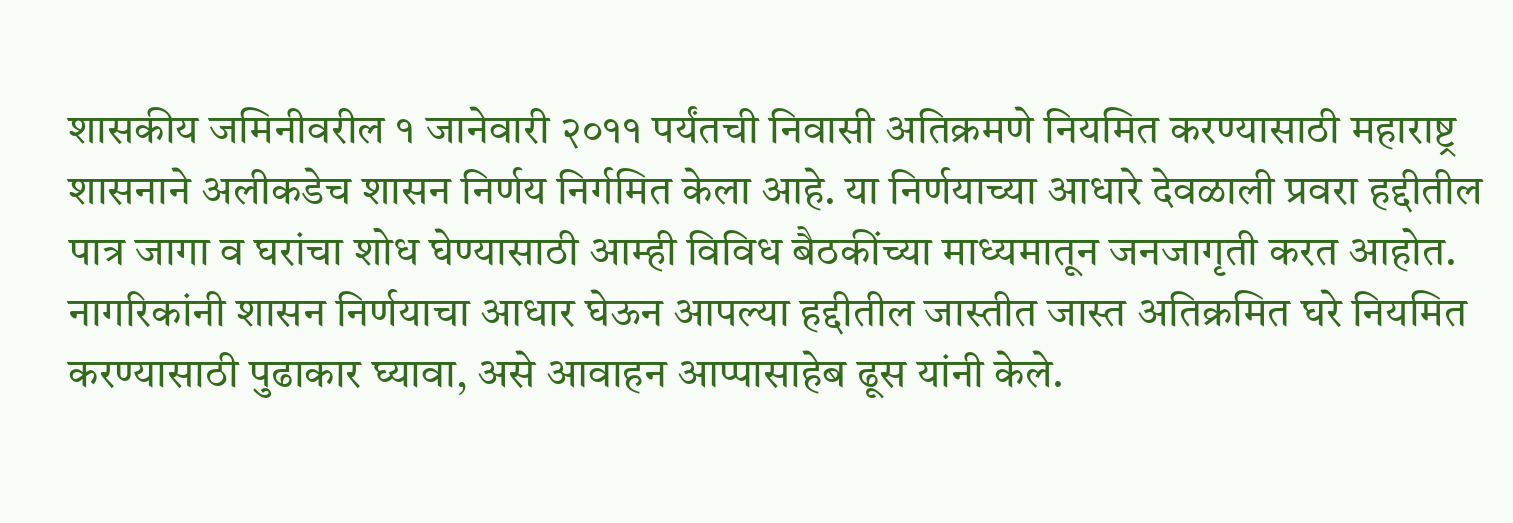शासकीय जमिनीवरील १ जानेवारी २०११ पर्यंतची निवासी अतिक्रमणे नियमित करण्यासाठी महाराष्ट्र शासनाने अलीकडेच शासन निर्णय निर्गमित केला आहे. या निर्णयाच्या आधारे देवळाली प्रवरा हद्दीतील पात्र जागा व घरांचा शोध घेण्यासाठी आम्ही विविध बैठकींच्या माध्यमातून जनजागृती करत आहोत. नागरिकांनी शासन निर्णयाचा आधार घेऊन आपल्या हद्दीतील जास्तीत जास्त अतिक्रमित घरे नियमित करण्यासाठी पुढाकार घ्यावा, असे आवाहन आप्पासाहेब ढूस यांनी केले.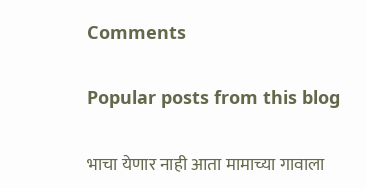Comments

Popular posts from this blog

भाचा येणार नाही आता मामाच्या गावाला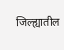जिल्ह्यातील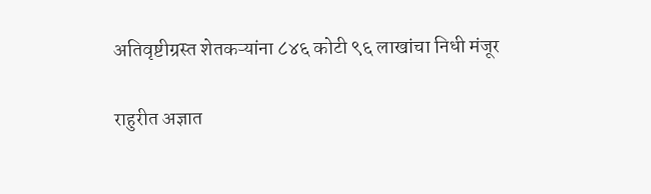अतिवृष्टीग्रस्त शेतकऱ्यांना ८४६ कोटी ९६ लाखांचा निधी मंजूर

राहुरीत अज्ञात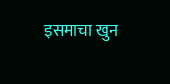इसमाचा खुन